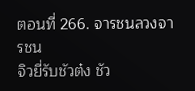ตอนที่ 266. จารชนลวงจารชน
จิวยี่รับชัวต๋ง ชัว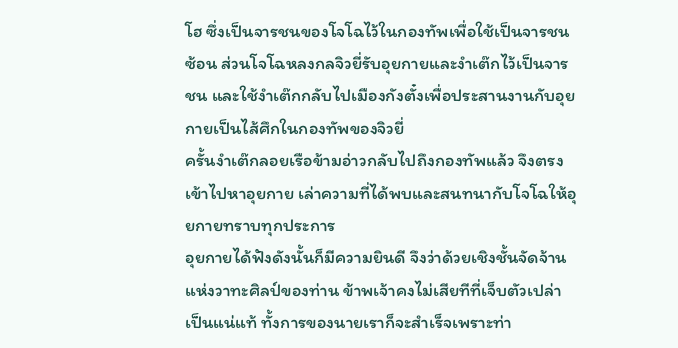โฮ ซึ่งเป็นจารชนของโจโฉไว้ในกองทัพเพื่อใช้เป็นจารชนซ้อน ส่วนโจโฉหลงกลจิวยี่รับอุยกายและงำเต๊กไว้เป็นจารชน และใช้งำเต๊กกลับไปเมืองกังตั๋งเพื่อประสานงานกับอุยกายเป็นไส้ศึกในกองทัพของจิวยี่
ครั้นงำเต๊กลอยเรือข้ามอ่าวกลับไปถึงกองทัพแล้ว จึงตรงเข้าไปหาอุยกาย เล่าความที่ได้พบและสนทนากับโจโฉให้อุยกายทราบทุกประการ
อุยกายได้ฟังดังนั้นก็มีความยินดี จึงว่าด้วยเชิงชั้นจัดจ้านแห่งวาทะศิลป์ของท่าน ข้าพเจ้าคงไม่เสียทีที่เจ็บตัวเปล่าเป็นแน่แท้ ทั้งการของนายเราก็จะสำเร็จเพราะท่า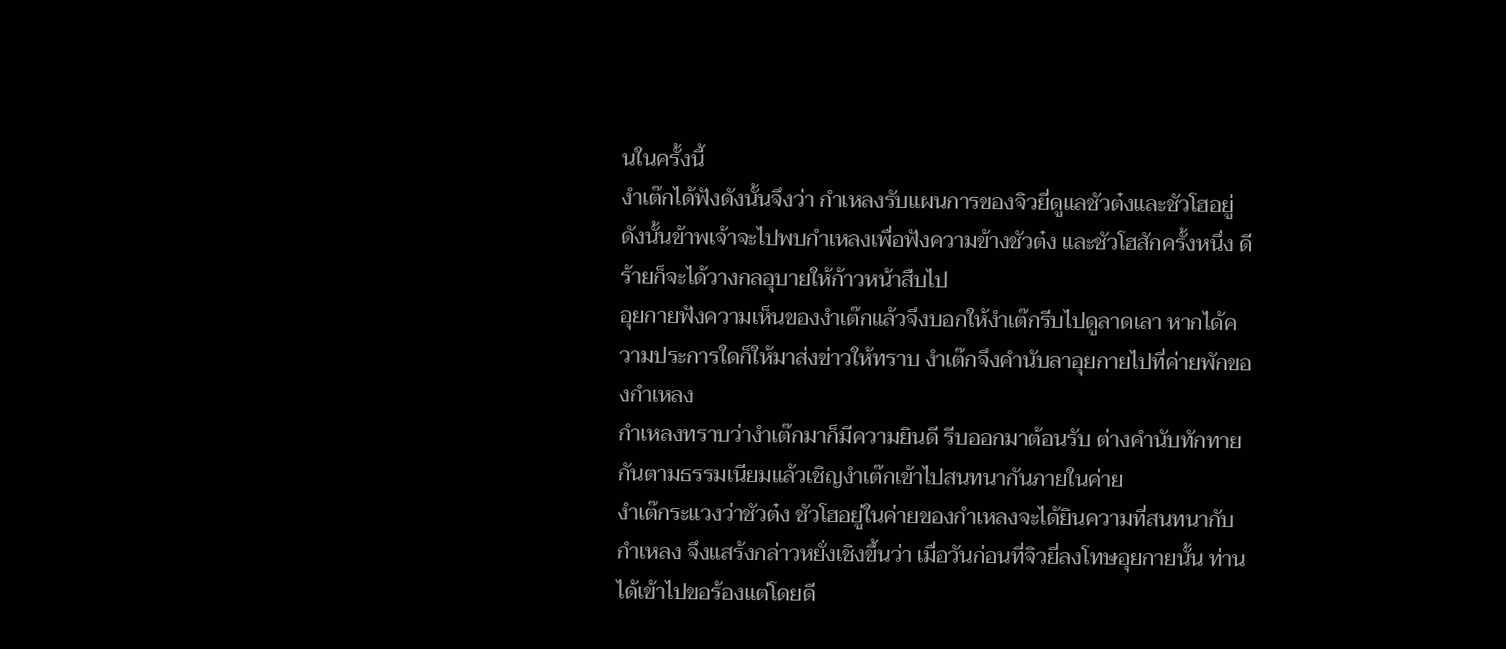นในครั้งนี้
งำเต๊กได้ฟังดังนั้นจึงว่า กำเหลงรับแผนการของจิวยี่ดูแลชัวต๋งและชัวโฮอยู่ ดังนั้นข้าพเจ้าจะไปพบกำเหลงเพื่อฟังความข้างชัวต๋ง และชัวโฮสักครั้งหนึ่ง ดีร้ายก็จะได้วางกลอุบายให้ก้าวหน้าสืบไป
อุยกายฟังความเห็นของงำเต๊กแล้วจึงบอกให้งำเต๊กรีบไปดูลาดเลา หากได้ความประการใดก็ให้มาส่งข่าวให้ทราบ งำเต๊กจึงคำนับลาอุยกายไปที่ค่ายพักของกำเหลง
กำเหลงทราบว่างำเต๊กมาก็มีความยินดี รีบออกมาต้อนรับ ต่างคำนับทักทายกันตามธรรมเนียมแล้วเชิญงำเต๊กเข้าไปสนทนากันภายในค่าย
งำเต๊กระแวงว่าชัวต๋ง ชัวโฮอยู่ในค่ายของกำเหลงจะได้ยินความที่สนทนากับกำเหลง จึงแสร้งกล่าวหยั่งเชิงขึ้นว่า เมื่อวันก่อนที่จิวยี่ลงโทษอุยกายนั้น ท่านได้เข้าไปขอร้องแต่โดยดี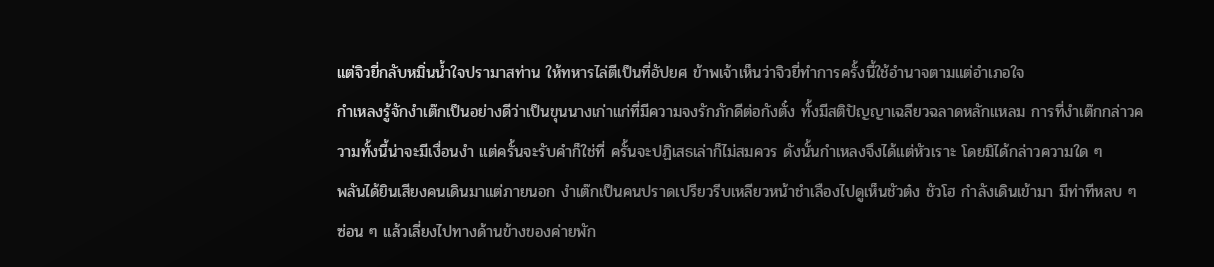แต่จิวยี่กลับหมิ่นน้ำใจปรามาสท่าน ให้ทหารไล่ตีเป็นที่อัปยศ ข้าพเจ้าเห็นว่าจิวยี่ทำการครั้งนี้ใช้อำนาจตามแต่อำเภอใจ
กำเหลงรู้จักงำเต๊กเป็นอย่างดีว่าเป็นขุนนางเก่าแก่ที่มีความจงรักภักดีต่อกังตั๋ง ทั้งมีสติปัญญาเฉลียวฉลาดหลักแหลม การที่งำเต๊กกล่าวความทั้งนี้น่าจะมีเงื่อนงำ แต่ครั้นจะรับคำก็ใช่ที่ ครั้นจะปฏิเสธเล่าก็ไม่สมควร ดังนั้นกำเหลงจึงได้แต่หัวเราะ โดยมิได้กล่าวความใด ๆ
พลันได้ยินเสียงคนเดินมาแต่ภายนอก งำเต๊กเป็นคนปราดเปรียวรีบเหลียวหน้าชำเลืองไปดูเห็นชัวต๋ง ชัวโฮ กำลังเดินเข้ามา มีท่าทีหลบ ๆ ซ่อน ๆ แล้วเลี่ยงไปทางด้านข้างของค่ายพัก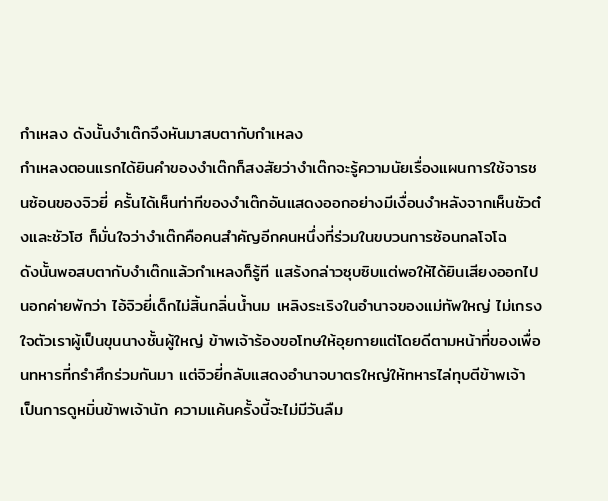กำเหลง ดังนั้นงำเต๊กจึงหันมาสบตากับกำเหลง
กำเหลงตอนแรกได้ยินคำของงำเต๊กก็สงสัยว่างำเต๊กจะรู้ความนัยเรื่องแผนการใช้จารชนซ้อนของจิวยี่ ครั้นได้เห็นท่าทีของงำเต๊กอันแสดงออกอย่างมีเงื่อนงำหลังจากเห็นชัวต๋งและชัวโฮ ก็มั่นใจว่างำเต๊กคือคนสำคัญอีกคนหนึ่งที่ร่วมในขบวนการซ้อนกลโจโฉ
ดังนั้นพอสบตากับงำเต๊กแล้วกำเหลงก็รู้ที แสร้งกล่าวซุบซิบแต่พอให้ได้ยินเสียงออกไปนอกค่ายพักว่า ไอ้จิวยี่เด็กไม่สิ้นกลิ่นน้ำนม เหลิงระเริงในอำนาจของแม่ทัพใหญ่ ไม่เกรงใจตัวเราผู้เป็นขุนนางชั้นผู้ใหญ่ ข้าพเจ้าร้องขอโทษให้อุยกายแต่โดยดีตามหน้าที่ของเพื่อนทหารที่กรำศึกร่วมกันมา แต่จิวยี่กลับแสดงอำนาจบาตรใหญ่ให้ทหารไล่ทุบตีข้าพเจ้า เป็นการดูหมิ่นข้าพเจ้านัก ความแค้นครั้งนี้จะไม่มีวันลืม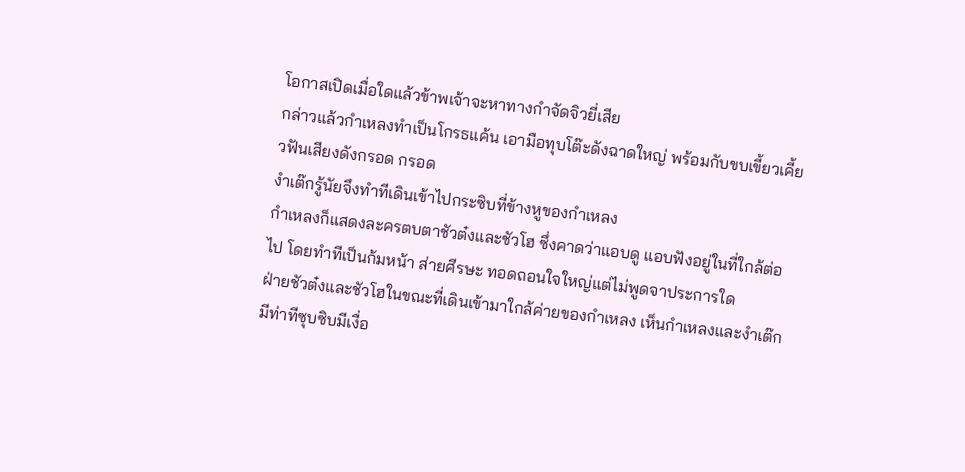โอกาสเปิดเมื่อใดแล้วข้าพเจ้าจะหาทางกำจัดจิวยี่เสีย
กล่าวแล้วกำเหลงทำเป็นโกรธแค้น เอามือทุบโต๊ะดังฉาดใหญ่ พร้อมกับขบเขี้ยวเคี้ยวฟันเสียงดังกรอด กรอด
งำเต๊กรู้นัยจึงทำทีเดินเข้าไปกระซิบที่ข้างหูของกำเหลง
กำเหลงก็แสดงละครตบตาชัวต๋งและชัวโฮ ซึ่งคาดว่าแอบดู แอบฟังอยู่ในที่ใกล้ต่อไป โดยทำทีเป็นก้มหน้า ส่ายศีรษะ ทอดถอนใจใหญ่แต่ไม่พูดจาประการใด
ฝ่ายชัวต๋งและชัวโฮในขณะที่เดินเข้ามาใกล้ค่ายของกำเหลง เห็นกำเหลงและงำเต๊กมีท่าทีซุบซิบมีเงื่อ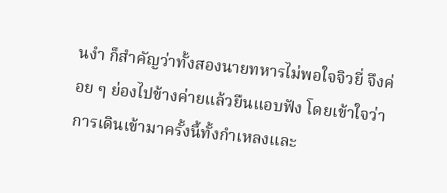นงำ ก็สำคัญว่าทั้งสองนายทหารไม่พอใจจิวยี่ จึงค่อย ๆ ย่องไปข้างค่ายแล้วยืนแอบฟัง โดยเข้าใจว่าการเดินเข้ามาครั้งนี้ทั้งกำเหลงและ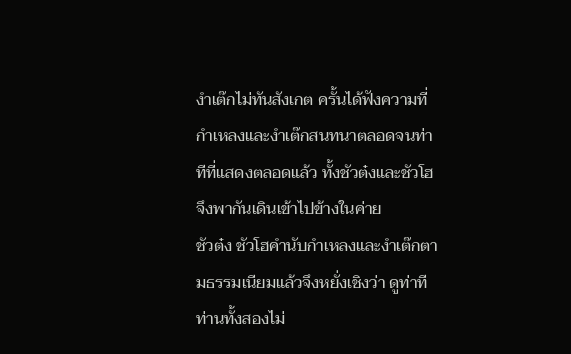งำเต๊กไม่ทันสังเกต ครั้นได้ฟังความที่กำเหลงและงำเต๊กสนทนาตลอดจนท่าทีที่แสดงตลอดแล้ว ทั้งชัวต๋งและชัวโฮจึงพากันเดินเข้าไปข้างในค่าย
ชัวต๋ง ชัวโฮคำนับกำเหลงและงำเต๊กตามธรรมเนียมแล้วจึงหยั่งเชิงว่า ดูท่าทีท่านทั้งสองไม่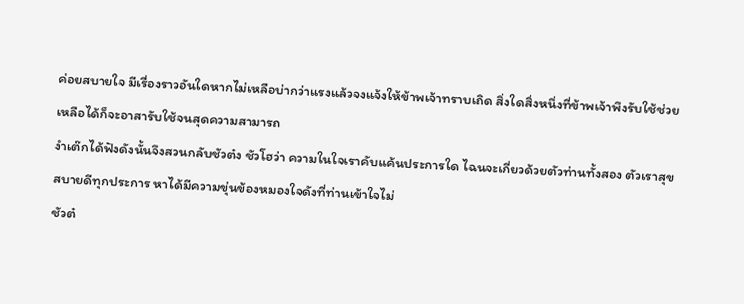ค่อยสบายใจ มีเรื่องราวอันใดหากไม่เหลือบ่ากว่าแรงแล้วจงแจ้งให้ข้าพเจ้าทราบเถิด สิ่งใดสิ่งหนึ่งที่ข้าพเจ้าพึงรับใช้ช่วยเหลือได้ก็จะอาสารับใช้จนสุดความสามารถ
งำเต๊กได้ฟังดังนั้นจึงสวนกลับชัวต๋ง ชัวโฮว่า ความในใจเราคับแค้นประการใด ไฉนจะเกี่ยวด้วยตัวท่านทั้งสอง ตัวเราสุขสบายดีทุกประการ หาได้มีความขุ่นข้องหมองใจดังที่ท่านเข้าใจไม่
ชัวต๋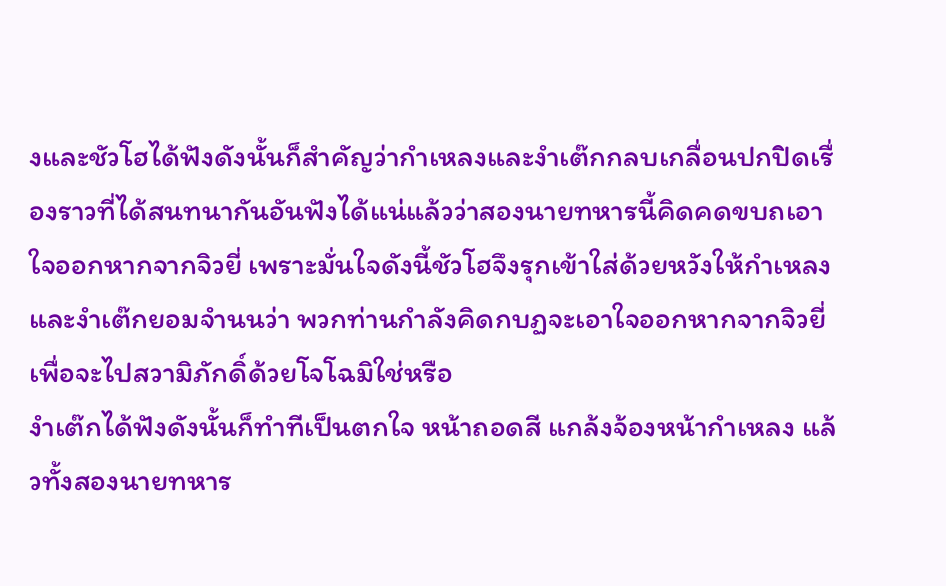งและชัวโฮได้ฟังดังนั้นก็สำคัญว่ากำเหลงและงำเต๊กกลบเกลื่อนปกปิดเรื่องราวที่ได้สนทนากันอันฟังได้แน่แล้วว่าสองนายทหารนี้คิดคดขบถเอาใจออกหากจากจิวยี่ เพราะมั่นใจดังนี้ชัวโฮจึงรุกเข้าใส่ด้วยหวังให้กำเหลงและงำเต๊กยอมจำนนว่า พวกท่านกำลังคิดกบฏจะเอาใจออกหากจากจิวยี่เพื่อจะไปสวามิภักดิ์ด้วยโจโฉมิใช่หรือ
งำเต๊กได้ฟังดังนั้นก็ทำทีเป็นตกใจ หน้าถอดสี แกล้งจ้องหน้ากำเหลง แล้วทั้งสองนายทหาร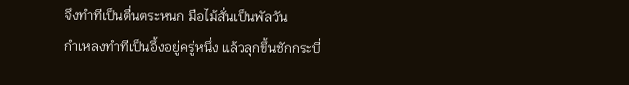จึงทำทีเป็นตื่นตระหนก มือไม้สั่นเป็นพัลวัน
กำเหลงทำทีเป็นอึ้งอยู่ครู่หนึ่ง แล้วลุกขึ้นชักกระบี่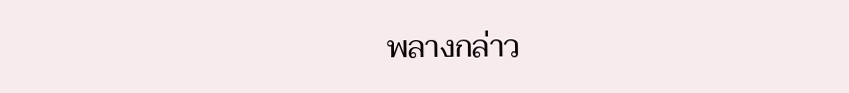พลางกล่าว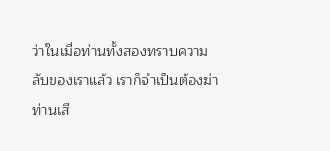ว่าในเมื่อท่านทั้งสองทราบความลับของเราแล้ว เราก็จำเป็นต้องฆ่าท่านเสี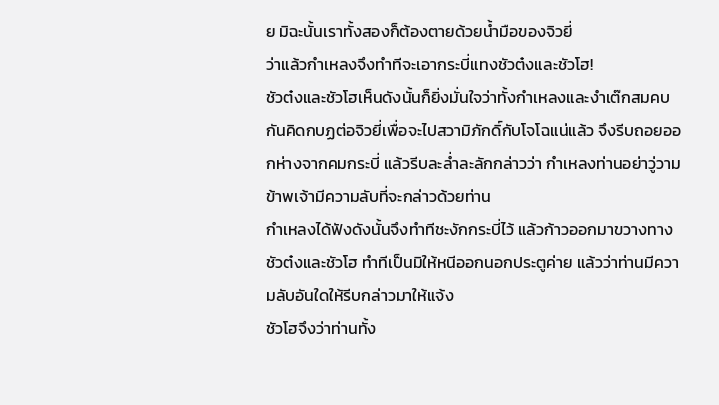ย มิฉะนั้นเราทั้งสองก็ต้องตายด้วยน้ำมือของจิวยี่
ว่าแล้วกำเหลงจึงทำทีจะเอากระบี่แทงชัวต๋งและชัวโฮ!
ชัวต๋งและชัวโฮเห็นดังนั้นก็ยิ่งมั่นใจว่าทั้งกำเหลงและงำเต๊กสมคบกันคิดกบฏต่อจิวยี่เพื่อจะไปสวามิภักดิ์กับโจโฉแน่แล้ว จึงรีบถอยออกห่างจากคมกระบี่ แล้วรีบละล่ำละลักกล่าวว่า กำเหลงท่านอย่าวู่วาม ข้าพเจ้ามีความลับที่จะกล่าวด้วยท่าน
กำเหลงได้ฟังดังนั้นจึงทำทีชะงักกระบี่ไว้ แล้วก้าวออกมาขวางทางชัวต๋งและชัวโฮ ทำทีเป็นมิให้หนีออกนอกประตูค่าย แล้วว่าท่านมีความลับอันใดให้รีบกล่าวมาให้แจ้ง
ชัวโฮจึงว่าท่านทั้ง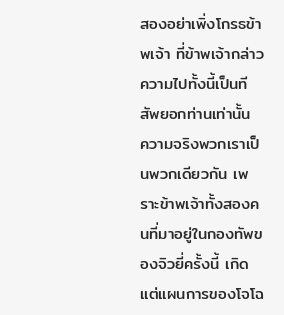สองอย่าเพิ่งโกรธข้าพเจ้า ที่ข้าพเจ้ากล่าวความไปทั้งนี้เป็นทีสัพยอกท่านเท่านั้น ความจริงพวกเราเป็นพวกเดียวกัน เพราะข้าพเจ้าทั้งสองคนที่มาอยู่ในกองทัพของจิวยี่ครั้งนี้ เกิดแต่แผนการของโจโฉ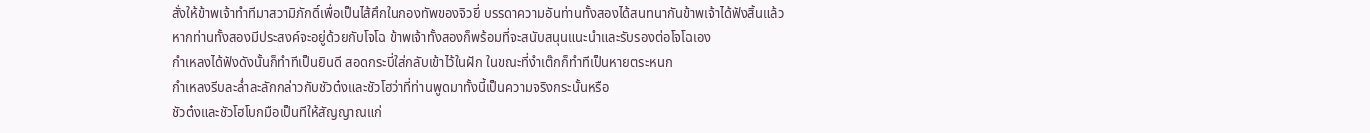สั่งให้ข้าพเจ้าทำทีมาสวามิภักดิ์เพื่อเป็นไส้ศึกในกองทัพของจิวยี่ บรรดาความอันท่านทั้งสองได้สนทนากันข้าพเจ้าได้ฟังสิ้นแล้ว หากท่านทั้งสองมีประสงค์จะอยู่ด้วยกับโจโฉ ข้าพเจ้าทั้งสองก็พร้อมที่จะสนับสนุนแนะนำและรับรองต่อโจโฉเอง
กำเหลงได้ฟังดังนั้นก็ทำทีเป็นยินดี สอดกระบี่ใส่กลับเข้าไว้ในฝัก ในขณะที่งำเต๊กก็ทำทีเป็นหายตระหนก
กำเหลงรีบละล่ำละลักกล่าวกับชัวต๋งและชัวโฮว่าที่ท่านพูดมาทั้งนี้เป็นความจริงกระนั้นหรือ
ชัวต๋งและชัวโฮโบกมือเป็นทีให้สัญญาณแก่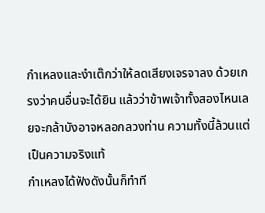กำเหลงและงำเต๊กว่าให้ลดเสียงเจรจาลง ด้วยเกรงว่าคนอื่นจะได้ยิน แล้วว่าข้าพเจ้าทั้งสองไหนเลยจะกล้าบังอาจหลอกลวงท่าน ความทั้งนี้ล้วนแต่เป็นความจริงแท้
กำเหลงได้ฟังดังนั้นก็ทำที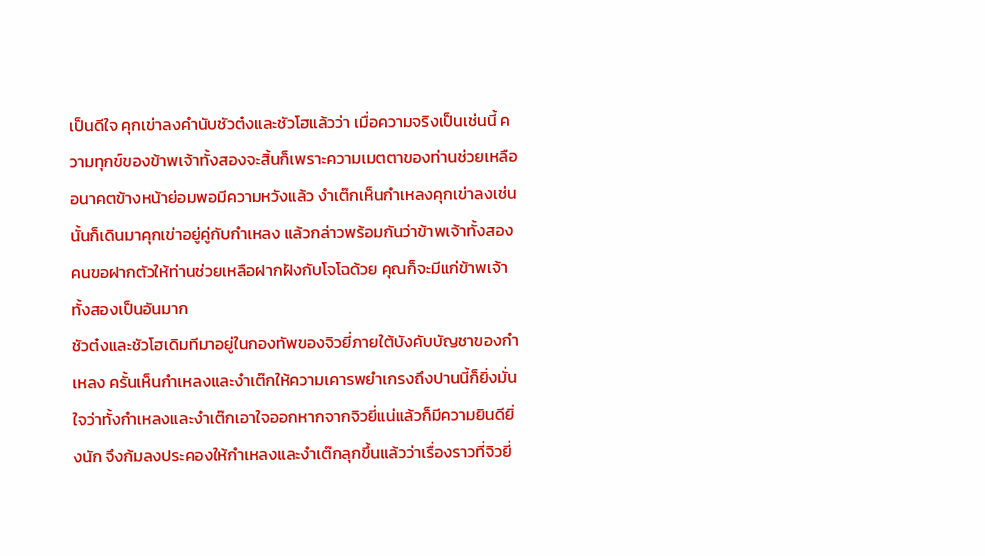เป็นดีใจ คุกเข่าลงคำนับชัวต๋งและชัวโฮแล้วว่า เมื่อความจริงเป็นเช่นนี้ ความทุกข์ของข้าพเจ้าทั้งสองจะสิ้นก็เพราะความเมตตาของท่านช่วยเหลือ อนาคตข้างหน้าย่อมพอมีความหวังแล้ว งำเต๊กเห็นกำเหลงคุกเข่าลงเช่นนั้นก็เดินมาคุกเข่าอยู่คู่กับกำเหลง แล้วกล่าวพร้อมกันว่าข้าพเจ้าทั้งสองคนขอฝากตัวให้ท่านช่วยเหลือฝากฝังกับโจโฉด้วย คุณก็จะมีแก่ข้าพเจ้าทั้งสองเป็นอันมาก
ชัวต๋งและชัวโฮเดิมทีมาอยู่ในกองทัพของจิวยี่ภายใต้บังคับบัญชาของกำเหลง ครั้นเห็นกำเหลงและงำเต๊กให้ความเคารพยำเกรงถึงปานนี้ก็ยิ่งมั่นใจว่าทั้งกำเหลงและงำเต๊กเอาใจออกหากจากจิวยี่แน่แล้วก็มีความยินดียิ่งนัก จึงก้มลงประคองให้กำเหลงและงำเต๊กลุกขึ้นแล้วว่าเรื่องราวที่จิวยี่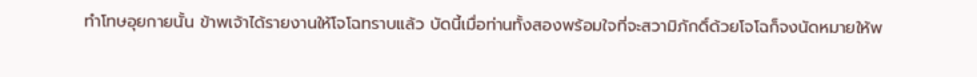ทำโทษอุยกายนั้น ข้าพเจ้าได้รายงานให้โจโฉทราบแล้ว บัดนี้เมื่อท่านทั้งสองพร้อมใจที่จะสวามิภักดิ์ด้วยโจโฉก็จงนัดหมายให้พ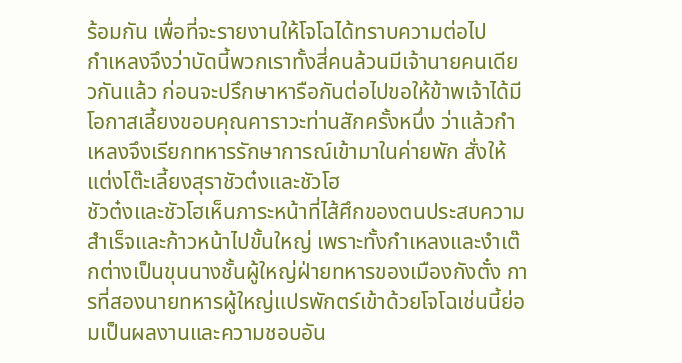ร้อมกัน เพื่อที่จะรายงานให้โจโฉได้ทราบความต่อไป
กำเหลงจึงว่าบัดนี้พวกเราทั้งสี่คนล้วนมีเจ้านายคนเดียวกันแล้ว ก่อนจะปรึกษาหารือกันต่อไปขอให้ข้าพเจ้าได้มีโอกาสเลี้ยงขอบคุณคาราวะท่านสักครั้งหนึ่ง ว่าแล้วกำเหลงจึงเรียกทหารรักษาการณ์เข้ามาในค่ายพัก สั่งให้แต่งโต๊ะเลี้ยงสุราชัวต๋งและชัวโฮ
ชัวต๋งและชัวโฮเห็นภาระหน้าที่ไส้ศึกของตนประสบความสำเร็จและก้าวหน้าไปขั้นใหญ่ เพราะทั้งกำเหลงและงำเต๊กต่างเป็นขุนนางชั้นผู้ใหญ่ฝ่ายทหารของเมืองกังตั๋ง การที่สองนายทหารผู้ใหญ่แปรพักตร์เข้าด้วยโจโฉเช่นนี้ย่อมเป็นผลงานและความชอบอัน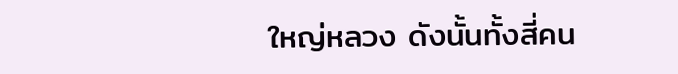ใหญ่หลวง ดังนั้นทั้งสี่คน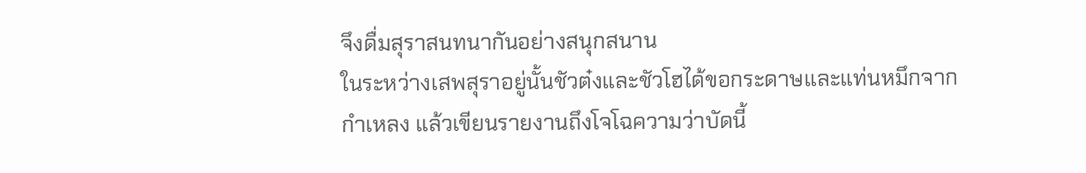จึงดื่มสุราสนทนากันอย่างสนุกสนาน
ในระหว่างเสพสุราอยู่นั้นชัวต๋งและชัวโฮได้ขอกระดาษและแท่นหมึกจาก กำเหลง แล้วเขียนรายงานถึงโจโฉความว่าบัดนี้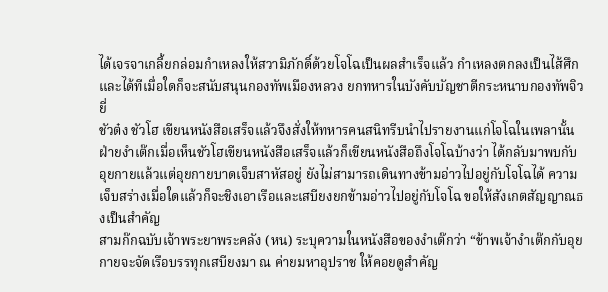ได้เจรจาเกลี้ยกล่อมกำเหลงให้สวามิภักดิ์ด้วยโจโฉเป็นผลสำเร็จแล้ว กำเหลงตกลงเป็นไส้ศึก และได้ทีเมื่อใดก็จะสนับสนุนกองทัพเมืองหลวง ยกทหารในบังคับบัญชาตีกระหนาบกองทัพจิวยี่
ชัวต๋ง ชัวโฮ เขียนหนังสือเสร็จแล้วจึงสั่งให้ทหารคนสนิทรีบนำไปรายงานแก่โจโฉในเพลานั้น
ฝ่ายงำเต๊กเมื่อเห็นชัวโฮเขียนหนังสือเสร็จแล้วก็เขียนหนังสือถึงโจโฉบ้างว่า ได้กลับมาพบกับอุยกายแล้วแต่อุยกายบาดเจ็บสาหัสอยู่ ยังไม่สามารถเดินทางข้ามอ่าวไปอยู่กับโจโฉได้ ความเจ็บสร่างเมื่อใดแล้วก็จะชิงเอาเรือและเสบียงยกข้ามอ่าวไปอยู่กับโจโฉ ขอให้สังเกตสัญญาณธงเป็นสำคัญ
สามก๊กฉบับเจ้าพระยาพระคลัง (หน) ระบุความในหนังสือของงำเต๊กว่า “ข้าพเจ้างำเต๊กกับอุยกายจะจัดเรือบรรทุกเสบียงมา ณ ค่ายมหาอุปราช ให้คอยดูสำคัญ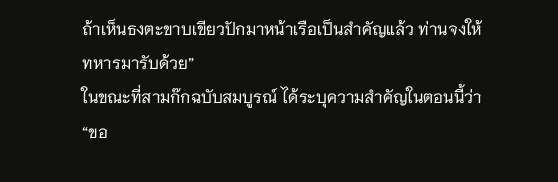ถ้าเห็นธงตะขาบเขียวปักมาหน้าเรือเป็นสำคัญแล้ว ท่านจงให้ทหารมารับด้วย”
ในขณะที่สามก๊กฉบับสมบูรณ์ ได้ระบุความสำคัญในตอนนี้ว่า “ขอ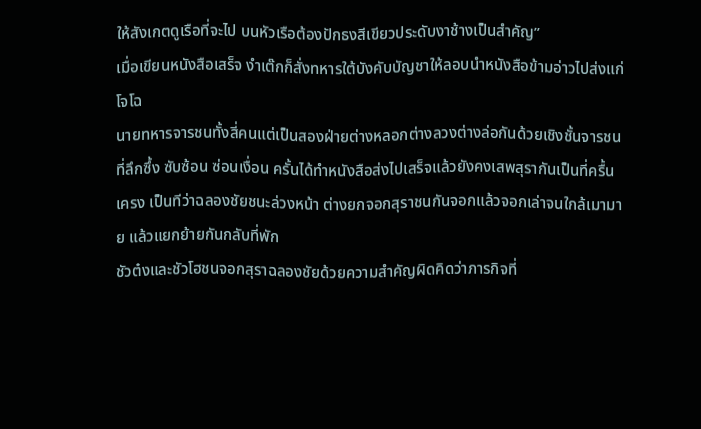ให้สังเกตดูเรือที่จะไป บนหัวเรือต้องปักธงสีเขียวประดับงาช้างเป็นสำคัญ”
เมื่อเขียนหนังสือเสร็จ งำเต๊กก็สั่งทหารใต้บังคับบัญชาให้ลอบนำหนังสือข้ามอ่าวไปส่งแก่โจโฉ
นายทหารจารชนทั้งสี่คนแต่เป็นสองฝ่ายต่างหลอกต่างลวงต่างล่อกันด้วยเชิงชั้นจารชนที่ลึกซึ้ง ซับซ้อน ซ่อนเงื่อน ครั้นได้ทำหนังสือส่งไปเสร็จแล้วยังคงเสพสุรากันเป็นที่ครื้นเครง เป็นทีว่าฉลองชัยชนะล่วงหน้า ต่างยกจอกสุราชนกันจอกแล้วจอกเล่าจนใกล้เมามาย แล้วแยกย้ายกันกลับที่พัก
ชัวต๋งและชัวโฮชนจอกสุราฉลองชัยด้วยความสำคัญผิดคิดว่าภารกิจที่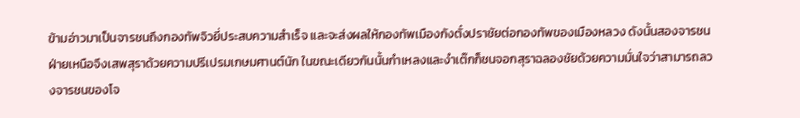ข้ามอ่าวมาเป็นจารชนถึงกองทัพจิวยี่ประสบความสำเร็จ และจะส่งผลให้กองทัพเมืองกังตั๋งปราชัยต่อกองทัพของเมืองหลวง ดังนั้นสองจารชนฝ่ายเหนือจึงเสพสุราด้วยความปรีเปรมเกษมศานต์นัก ในขณะเดียวกันนั้นกำเหลงและงำเต๊กก็ชนจอกสุราฉลองชัยด้วยความมั่นใจว่าสามารถลวงจารชนของโจ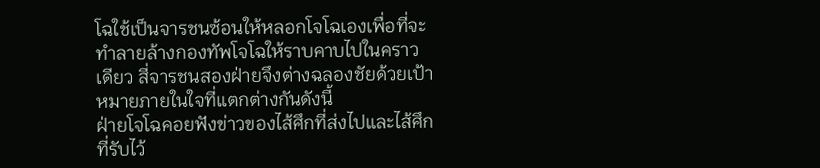โฉใช้เป็นจารชนซ้อนให้หลอกโจโฉเองเพื่อที่จะทำลายล้างกองทัพโจโฉให้ราบคาบไปในคราวเดียว สี่จารชนสองฝ่ายจึงต่างฉลองชัยด้วยเป้าหมายภายในใจที่แตกต่างกันดังนี้
ฝ่ายโจโฉคอยฟังข่าวของไส้ศึกที่ส่งไปและไส้ศึกที่รับไว้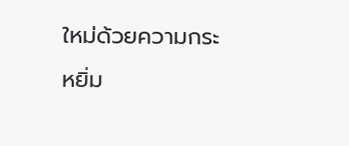ใหม่ด้วยความกระหยิ่ม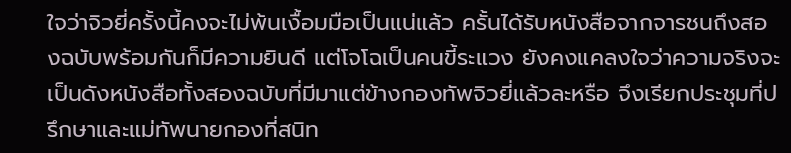ใจว่าจิวยี่ครั้งนี้คงจะไม่พ้นเงื้อมมือเป็นแน่แล้ว ครั้นได้รับหนังสือจากจารชนถึงสองฉบับพร้อมกันก็มีความยินดี แต่โจโฉเป็นคนขี้ระแวง ยังคงแคลงใจว่าความจริงจะเป็นดังหนังสือทั้งสองฉบับที่มีมาแต่ข้างกองทัพจิวยี่แล้วละหรือ จึงเรียกประชุมที่ปรึกษาและแม่ทัพนายกองที่สนิท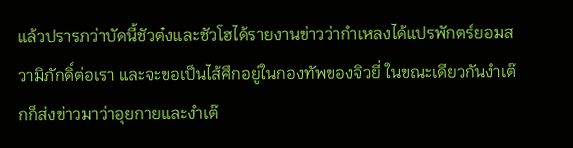แล้วปรารภว่าบัดนี้ชัวต๋งและชัวโฮได้รายงานข่าวว่ากำเหลงได้แปรพักตร์ยอมสวามิภักดิ์ต่อเรา และจะขอเป็นไส้ศึกอยู่ในกองทัพของจิวยี่ ในขณะเดียวกันงำเต๊กก็ส่งข่าวมาว่าอุยกายและงำเต๊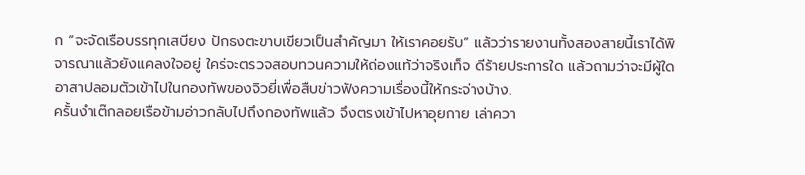ก “จะจัดเรือบรรทุกเสบียง ปักธงตะขาบเขียวเป็นสำคัญมา ให้เราคอยรับ” แล้วว่ารายงานทั้งสองสายนี้เราได้พิจารณาแล้วยังแคลงใจอยู่ ใคร่จะตรวจสอบทวนความให้ถ่องแท้ว่าจริงเท็จ ดีร้ายประการใด แล้วถามว่าจะมีผู้ใดอาสาปลอมตัวเข้าไปในกองทัพของจิวยี่เพื่อสืบข่าวฟังความเรื่องนี้ให้กระจ่างบ้าง.
ครั้นงำเต๊กลอยเรือข้ามอ่าวกลับไปถึงกองทัพแล้ว จึงตรงเข้าไปหาอุยกาย เล่าควา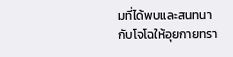มที่ได้พบและสนทนากับโจโฉให้อุยกายทรา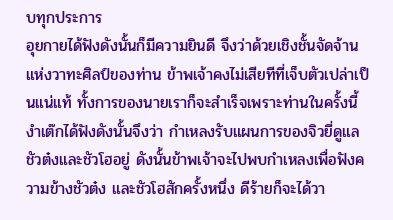บทุกประการ
อุยกายได้ฟังดังนั้นก็มีความยินดี จึงว่าด้วยเชิงชั้นจัดจ้านแห่งวาทะศิลป์ของท่าน ข้าพเจ้าคงไม่เสียทีที่เจ็บตัวเปล่าเป็นแน่แท้ ทั้งการของนายเราก็จะสำเร็จเพราะท่านในครั้งนี้
งำเต๊กได้ฟังดังนั้นจึงว่า กำเหลงรับแผนการของจิวยี่ดูแลชัวต๋งและชัวโฮอยู่ ดังนั้นข้าพเจ้าจะไปพบกำเหลงเพื่อฟังความข้างชัวต๋ง และชัวโฮสักครั้งหนึ่ง ดีร้ายก็จะได้วา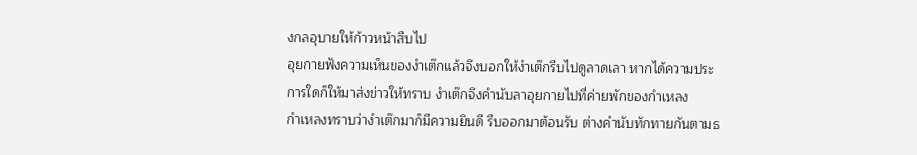งกลอุบายให้ก้าวหน้าสืบไป
อุยกายฟังความเห็นของงำเต๊กแล้วจึงบอกให้งำเต๊กรีบไปดูลาดเลา หากได้ความประการใดก็ให้มาส่งข่าวให้ทราบ งำเต๊กจึงคำนับลาอุยกายไปที่ค่ายพักของกำเหลง
กำเหลงทราบว่างำเต๊กมาก็มีความยินดี รีบออกมาต้อนรับ ต่างคำนับทักทายกันตามธ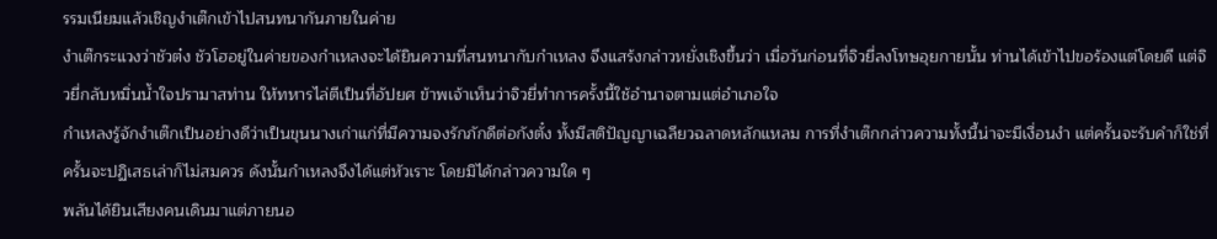รรมเนียมแล้วเชิญงำเต๊กเข้าไปสนทนากันภายในค่าย
งำเต๊กระแวงว่าชัวต๋ง ชัวโฮอยู่ในค่ายของกำเหลงจะได้ยินความที่สนทนากับกำเหลง จึงแสร้งกล่าวหยั่งเชิงขึ้นว่า เมื่อวันก่อนที่จิวยี่ลงโทษอุยกายนั้น ท่านได้เข้าไปขอร้องแต่โดยดี แต่จิวยี่กลับหมิ่นน้ำใจปรามาสท่าน ให้ทหารไล่ตีเป็นที่อัปยศ ข้าพเจ้าเห็นว่าจิวยี่ทำการครั้งนี้ใช้อำนาจตามแต่อำเภอใจ
กำเหลงรู้จักงำเต๊กเป็นอย่างดีว่าเป็นขุนนางเก่าแก่ที่มีความจงรักภักดีต่อกังตั๋ง ทั้งมีสติปัญญาเฉลียวฉลาดหลักแหลม การที่งำเต๊กกล่าวความทั้งนี้น่าจะมีเงื่อนงำ แต่ครั้นจะรับคำก็ใช่ที่ ครั้นจะปฏิเสธเล่าก็ไม่สมควร ดังนั้นกำเหลงจึงได้แต่หัวเราะ โดยมิได้กล่าวความใด ๆ
พลันได้ยินเสียงคนเดินมาแต่ภายนอ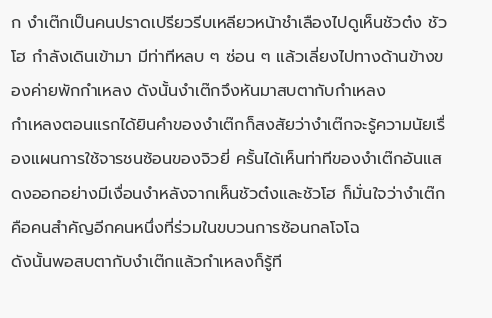ก งำเต๊กเป็นคนปราดเปรียวรีบเหลียวหน้าชำเลืองไปดูเห็นชัวต๋ง ชัวโฮ กำลังเดินเข้ามา มีท่าทีหลบ ๆ ซ่อน ๆ แล้วเลี่ยงไปทางด้านข้างของค่ายพักกำเหลง ดังนั้นงำเต๊กจึงหันมาสบตากับกำเหลง
กำเหลงตอนแรกได้ยินคำของงำเต๊กก็สงสัยว่างำเต๊กจะรู้ความนัยเรื่องแผนการใช้จารชนซ้อนของจิวยี่ ครั้นได้เห็นท่าทีของงำเต๊กอันแสดงออกอย่างมีเงื่อนงำหลังจากเห็นชัวต๋งและชัวโฮ ก็มั่นใจว่างำเต๊กคือคนสำคัญอีกคนหนึ่งที่ร่วมในขบวนการซ้อนกลโจโฉ
ดังนั้นพอสบตากับงำเต๊กแล้วกำเหลงก็รู้ที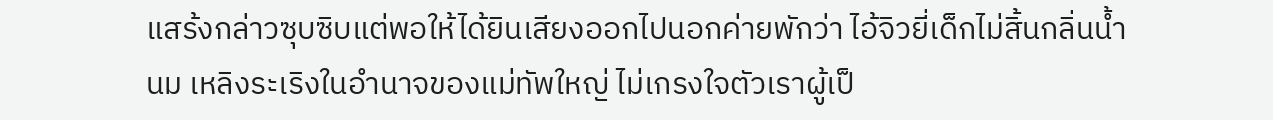แสร้งกล่าวซุบซิบแต่พอให้ได้ยินเสียงออกไปนอกค่ายพักว่า ไอ้จิวยี่เด็กไม่สิ้นกลิ่นน้ำนม เหลิงระเริงในอำนาจของแม่ทัพใหญ่ ไม่เกรงใจตัวเราผู้เป็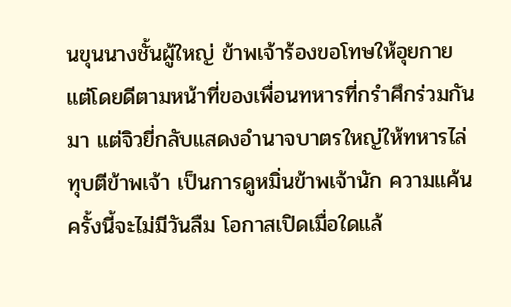นขุนนางชั้นผู้ใหญ่ ข้าพเจ้าร้องขอโทษให้อุยกายแต่โดยดีตามหน้าที่ของเพื่อนทหารที่กรำศึกร่วมกันมา แต่จิวยี่กลับแสดงอำนาจบาตรใหญ่ให้ทหารไล่ทุบตีข้าพเจ้า เป็นการดูหมิ่นข้าพเจ้านัก ความแค้นครั้งนี้จะไม่มีวันลืม โอกาสเปิดเมื่อใดแล้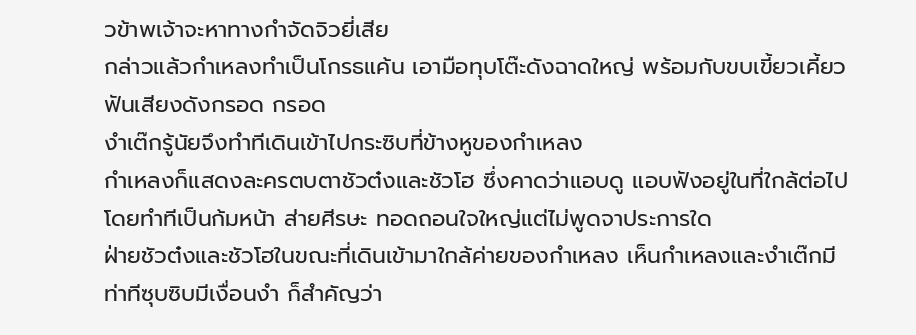วข้าพเจ้าจะหาทางกำจัดจิวยี่เสีย
กล่าวแล้วกำเหลงทำเป็นโกรธแค้น เอามือทุบโต๊ะดังฉาดใหญ่ พร้อมกับขบเขี้ยวเคี้ยวฟันเสียงดังกรอด กรอด
งำเต๊กรู้นัยจึงทำทีเดินเข้าไปกระซิบที่ข้างหูของกำเหลง
กำเหลงก็แสดงละครตบตาชัวต๋งและชัวโฮ ซึ่งคาดว่าแอบดู แอบฟังอยู่ในที่ใกล้ต่อไป โดยทำทีเป็นก้มหน้า ส่ายศีรษะ ทอดถอนใจใหญ่แต่ไม่พูดจาประการใด
ฝ่ายชัวต๋งและชัวโฮในขณะที่เดินเข้ามาใกล้ค่ายของกำเหลง เห็นกำเหลงและงำเต๊กมีท่าทีซุบซิบมีเงื่อนงำ ก็สำคัญว่า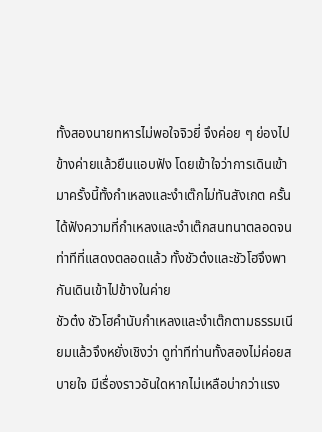ทั้งสองนายทหารไม่พอใจจิวยี่ จึงค่อย ๆ ย่องไปข้างค่ายแล้วยืนแอบฟัง โดยเข้าใจว่าการเดินเข้ามาครั้งนี้ทั้งกำเหลงและงำเต๊กไม่ทันสังเกต ครั้นได้ฟังความที่กำเหลงและงำเต๊กสนทนาตลอดจนท่าทีที่แสดงตลอดแล้ว ทั้งชัวต๋งและชัวโฮจึงพากันเดินเข้าไปข้างในค่าย
ชัวต๋ง ชัวโฮคำนับกำเหลงและงำเต๊กตามธรรมเนียมแล้วจึงหยั่งเชิงว่า ดูท่าทีท่านทั้งสองไม่ค่อยสบายใจ มีเรื่องราวอันใดหากไม่เหลือบ่ากว่าแรง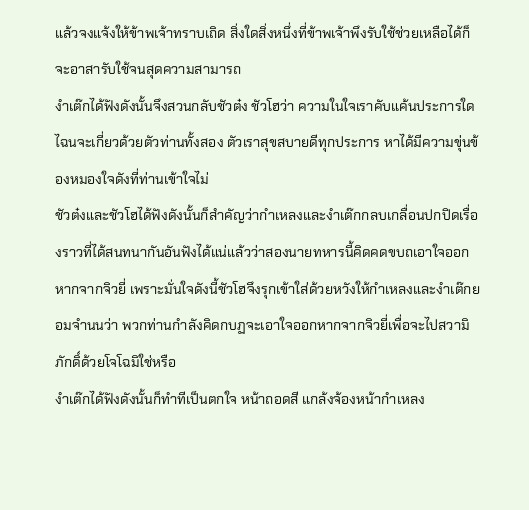แล้วจงแจ้งให้ข้าพเจ้าทราบเถิด สิ่งใดสิ่งหนึ่งที่ข้าพเจ้าพึงรับใช้ช่วยเหลือได้ก็จะอาสารับใช้จนสุดความสามารถ
งำเต๊กได้ฟังดังนั้นจึงสวนกลับชัวต๋ง ชัวโฮว่า ความในใจเราคับแค้นประการใด ไฉนจะเกี่ยวด้วยตัวท่านทั้งสอง ตัวเราสุขสบายดีทุกประการ หาได้มีความขุ่นข้องหมองใจดังที่ท่านเข้าใจไม่
ชัวต๋งและชัวโฮได้ฟังดังนั้นก็สำคัญว่ากำเหลงและงำเต๊กกลบเกลื่อนปกปิดเรื่องราวที่ได้สนทนากันอันฟังได้แน่แล้วว่าสองนายทหารนี้คิดคดขบถเอาใจออกหากจากจิวยี่ เพราะมั่นใจดังนี้ชัวโฮจึงรุกเข้าใส่ด้วยหวังให้กำเหลงและงำเต๊กยอมจำนนว่า พวกท่านกำลังคิดกบฏจะเอาใจออกหากจากจิวยี่เพื่อจะไปสวามิภักดิ์ด้วยโจโฉมิใช่หรือ
งำเต๊กได้ฟังดังนั้นก็ทำทีเป็นตกใจ หน้าถอดสี แกล้งจ้องหน้ากำเหลง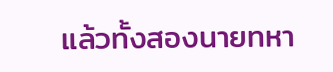แล้วทั้งสองนายทหา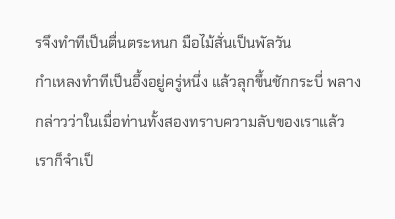รจึงทำทีเป็นตื่นตระหนก มือไม้สั่นเป็นพัลวัน
กำเหลงทำทีเป็นอึ้งอยู่ครู่หนึ่ง แล้วลุกขึ้นชักกระบี่ พลางกล่าวว่าในเมื่อท่านทั้งสองทราบความลับของเราแล้ว เราก็จำเป็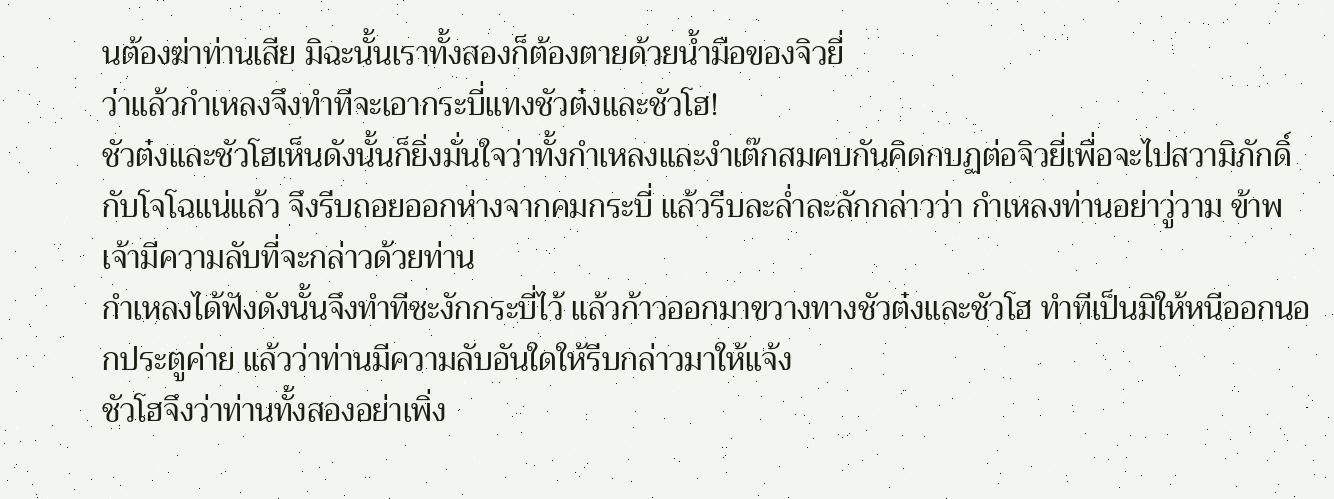นต้องฆ่าท่านเสีย มิฉะนั้นเราทั้งสองก็ต้องตายด้วยน้ำมือของจิวยี่
ว่าแล้วกำเหลงจึงทำทีจะเอากระบี่แทงชัวต๋งและชัวโฮ!
ชัวต๋งและชัวโฮเห็นดังนั้นก็ยิ่งมั่นใจว่าทั้งกำเหลงและงำเต๊กสมคบกันคิดกบฏต่อจิวยี่เพื่อจะไปสวามิภักดิ์กับโจโฉแน่แล้ว จึงรีบถอยออกห่างจากคมกระบี่ แล้วรีบละล่ำละลักกล่าวว่า กำเหลงท่านอย่าวู่วาม ข้าพเจ้ามีความลับที่จะกล่าวด้วยท่าน
กำเหลงได้ฟังดังนั้นจึงทำทีชะงักกระบี่ไว้ แล้วก้าวออกมาขวางทางชัวต๋งและชัวโฮ ทำทีเป็นมิให้หนีออกนอกประตูค่าย แล้วว่าท่านมีความลับอันใดให้รีบกล่าวมาให้แจ้ง
ชัวโฮจึงว่าท่านทั้งสองอย่าเพิ่ง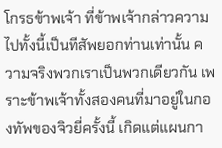โกรธข้าพเจ้า ที่ข้าพเจ้ากล่าวความไปทั้งนี้เป็นทีสัพยอกท่านเท่านั้น ความจริงพวกเราเป็นพวกเดียวกัน เพราะข้าพเจ้าทั้งสองคนที่มาอยู่ในกองทัพของจิวยี่ครั้งนี้ เกิดแต่แผนกา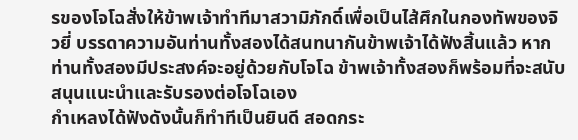รของโจโฉสั่งให้ข้าพเจ้าทำทีมาสวามิภักดิ์เพื่อเป็นไส้ศึกในกองทัพของจิวยี่ บรรดาความอันท่านทั้งสองได้สนทนากันข้าพเจ้าได้ฟังสิ้นแล้ว หากท่านทั้งสองมีประสงค์จะอยู่ด้วยกับโจโฉ ข้าพเจ้าทั้งสองก็พร้อมที่จะสนับสนุนแนะนำและรับรองต่อโจโฉเอง
กำเหลงได้ฟังดังนั้นก็ทำทีเป็นยินดี สอดกระ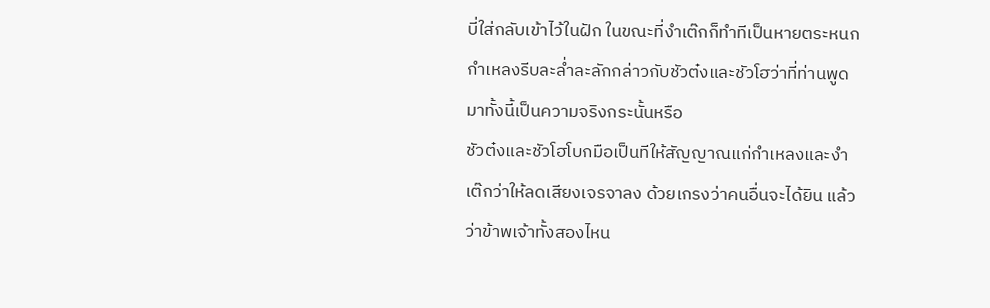บี่ใส่กลับเข้าไว้ในฝัก ในขณะที่งำเต๊กก็ทำทีเป็นหายตระหนก
กำเหลงรีบละล่ำละลักกล่าวกับชัวต๋งและชัวโฮว่าที่ท่านพูดมาทั้งนี้เป็นความจริงกระนั้นหรือ
ชัวต๋งและชัวโฮโบกมือเป็นทีให้สัญญาณแก่กำเหลงและงำเต๊กว่าให้ลดเสียงเจรจาลง ด้วยเกรงว่าคนอื่นจะได้ยิน แล้วว่าข้าพเจ้าทั้งสองไหน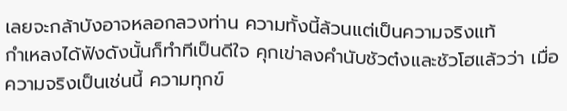เลยจะกล้าบังอาจหลอกลวงท่าน ความทั้งนี้ล้วนแต่เป็นความจริงแท้
กำเหลงได้ฟังดังนั้นก็ทำทีเป็นดีใจ คุกเข่าลงคำนับชัวต๋งและชัวโฮแล้วว่า เมื่อความจริงเป็นเช่นนี้ ความทุกข์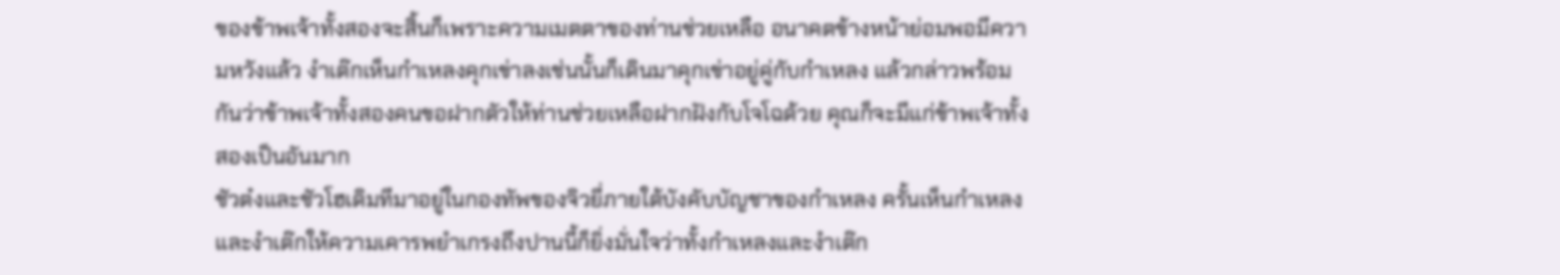ของข้าพเจ้าทั้งสองจะสิ้นก็เพราะความเมตตาของท่านช่วยเหลือ อนาคตข้างหน้าย่อมพอมีความหวังแล้ว งำเต๊กเห็นกำเหลงคุกเข่าลงเช่นนั้นก็เดินมาคุกเข่าอยู่คู่กับกำเหลง แล้วกล่าวพร้อมกันว่าข้าพเจ้าทั้งสองคนขอฝากตัวให้ท่านช่วยเหลือฝากฝังกับโจโฉด้วย คุณก็จะมีแก่ข้าพเจ้าทั้งสองเป็นอันมาก
ชัวต๋งและชัวโฮเดิมทีมาอยู่ในกองทัพของจิวยี่ภายใต้บังคับบัญชาของกำเหลง ครั้นเห็นกำเหลงและงำเต๊กให้ความเคารพยำเกรงถึงปานนี้ก็ยิ่งมั่นใจว่าทั้งกำเหลงและงำเต๊ก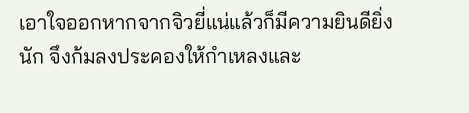เอาใจออกหากจากจิวยี่แน่แล้วก็มีความยินดียิ่งนัก จึงก้มลงประคองให้กำเหลงและ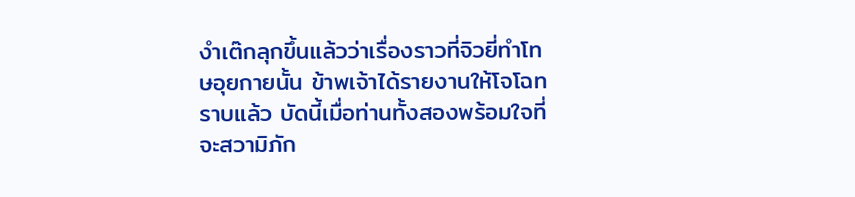งำเต๊กลุกขึ้นแล้วว่าเรื่องราวที่จิวยี่ทำโทษอุยกายนั้น ข้าพเจ้าได้รายงานให้โจโฉทราบแล้ว บัดนี้เมื่อท่านทั้งสองพร้อมใจที่จะสวามิภัก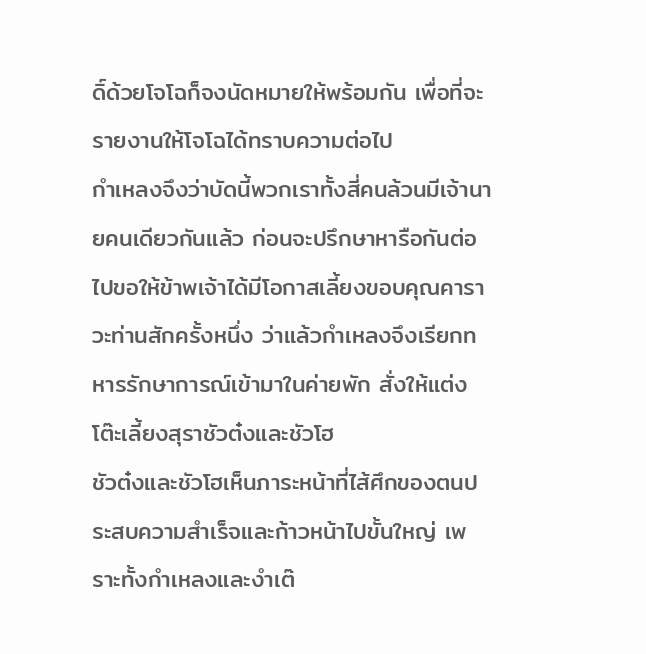ดิ์ด้วยโจโฉก็จงนัดหมายให้พร้อมกัน เพื่อที่จะรายงานให้โจโฉได้ทราบความต่อไป
กำเหลงจึงว่าบัดนี้พวกเราทั้งสี่คนล้วนมีเจ้านายคนเดียวกันแล้ว ก่อนจะปรึกษาหารือกันต่อไปขอให้ข้าพเจ้าได้มีโอกาสเลี้ยงขอบคุณคาราวะท่านสักครั้งหนึ่ง ว่าแล้วกำเหลงจึงเรียกทหารรักษาการณ์เข้ามาในค่ายพัก สั่งให้แต่งโต๊ะเลี้ยงสุราชัวต๋งและชัวโฮ
ชัวต๋งและชัวโฮเห็นภาระหน้าที่ไส้ศึกของตนประสบความสำเร็จและก้าวหน้าไปขั้นใหญ่ เพราะทั้งกำเหลงและงำเต๊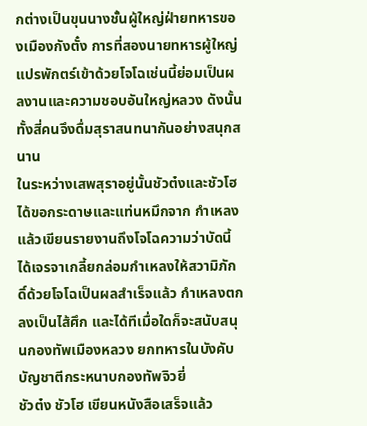กต่างเป็นขุนนางชั้นผู้ใหญ่ฝ่ายทหารของเมืองกังตั๋ง การที่สองนายทหารผู้ใหญ่แปรพักตร์เข้าด้วยโจโฉเช่นนี้ย่อมเป็นผลงานและความชอบอันใหญ่หลวง ดังนั้นทั้งสี่คนจึงดื่มสุราสนทนากันอย่างสนุกสนาน
ในระหว่างเสพสุราอยู่นั้นชัวต๋งและชัวโฮได้ขอกระดาษและแท่นหมึกจาก กำเหลง แล้วเขียนรายงานถึงโจโฉความว่าบัดนี้ได้เจรจาเกลี้ยกล่อมกำเหลงให้สวามิภักดิ์ด้วยโจโฉเป็นผลสำเร็จแล้ว กำเหลงตกลงเป็นไส้ศึก และได้ทีเมื่อใดก็จะสนับสนุนกองทัพเมืองหลวง ยกทหารในบังคับบัญชาตีกระหนาบกองทัพจิวยี่
ชัวต๋ง ชัวโฮ เขียนหนังสือเสร็จแล้ว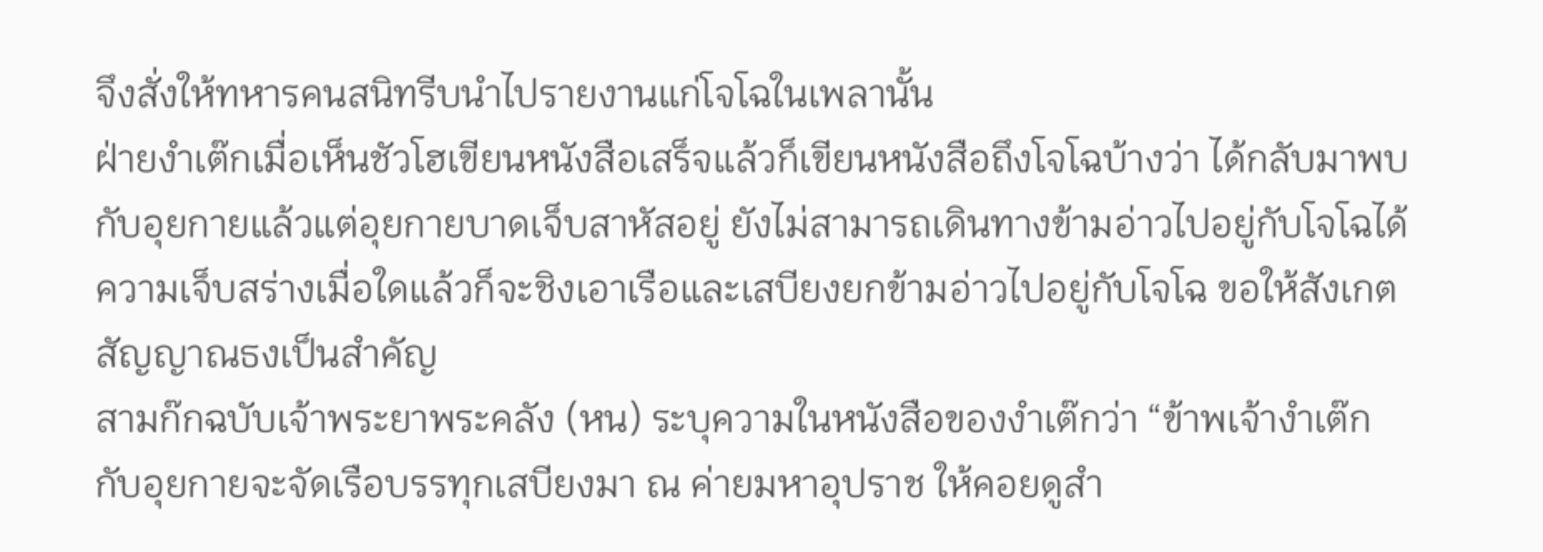จึงสั่งให้ทหารคนสนิทรีบนำไปรายงานแก่โจโฉในเพลานั้น
ฝ่ายงำเต๊กเมื่อเห็นชัวโฮเขียนหนังสือเสร็จแล้วก็เขียนหนังสือถึงโจโฉบ้างว่า ได้กลับมาพบกับอุยกายแล้วแต่อุยกายบาดเจ็บสาหัสอยู่ ยังไม่สามารถเดินทางข้ามอ่าวไปอยู่กับโจโฉได้ ความเจ็บสร่างเมื่อใดแล้วก็จะชิงเอาเรือและเสบียงยกข้ามอ่าวไปอยู่กับโจโฉ ขอให้สังเกตสัญญาณธงเป็นสำคัญ
สามก๊กฉบับเจ้าพระยาพระคลัง (หน) ระบุความในหนังสือของงำเต๊กว่า “ข้าพเจ้างำเต๊กกับอุยกายจะจัดเรือบรรทุกเสบียงมา ณ ค่ายมหาอุปราช ให้คอยดูสำ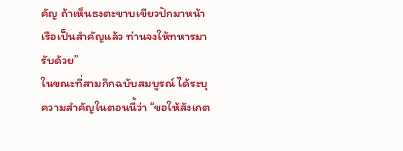คัญ ถ้าเห็นธงตะขาบเขียวปักมาหน้าเรือเป็นสำคัญแล้ว ท่านจงให้ทหารมารับด้วย”
ในขณะที่สามก๊กฉบับสมบูรณ์ ได้ระบุความสำคัญในตอนนี้ว่า “ขอให้สังเกต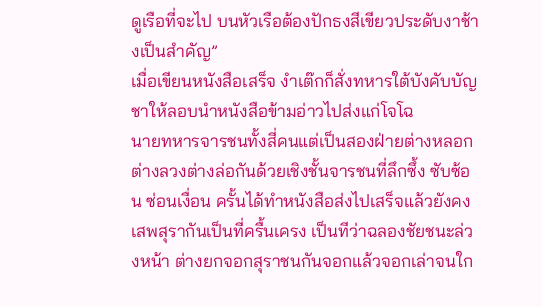ดูเรือที่จะไป บนหัวเรือต้องปักธงสีเขียวประดับงาช้างเป็นสำคัญ”
เมื่อเขียนหนังสือเสร็จ งำเต๊กก็สั่งทหารใต้บังคับบัญชาให้ลอบนำหนังสือข้ามอ่าวไปส่งแก่โจโฉ
นายทหารจารชนทั้งสี่คนแต่เป็นสองฝ่ายต่างหลอกต่างลวงต่างล่อกันด้วยเชิงชั้นจารชนที่ลึกซึ้ง ซับซ้อน ซ่อนเงื่อน ครั้นได้ทำหนังสือส่งไปเสร็จแล้วยังคงเสพสุรากันเป็นที่ครื้นเครง เป็นทีว่าฉลองชัยชนะล่วงหน้า ต่างยกจอกสุราชนกันจอกแล้วจอกเล่าจนใก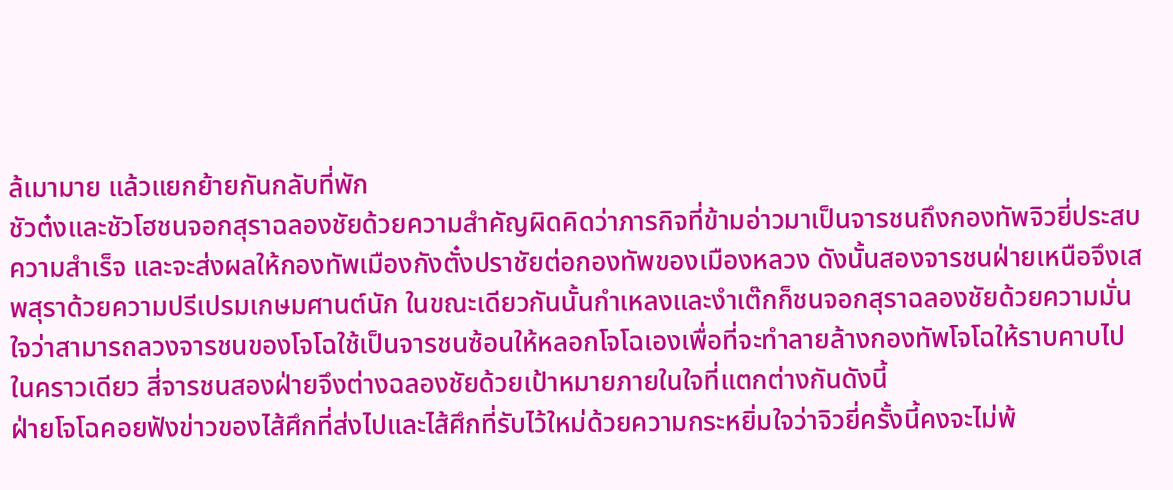ล้เมามาย แล้วแยกย้ายกันกลับที่พัก
ชัวต๋งและชัวโฮชนจอกสุราฉลองชัยด้วยความสำคัญผิดคิดว่าภารกิจที่ข้ามอ่าวมาเป็นจารชนถึงกองทัพจิวยี่ประสบความสำเร็จ และจะส่งผลให้กองทัพเมืองกังตั๋งปราชัยต่อกองทัพของเมืองหลวง ดังนั้นสองจารชนฝ่ายเหนือจึงเสพสุราด้วยความปรีเปรมเกษมศานต์นัก ในขณะเดียวกันนั้นกำเหลงและงำเต๊กก็ชนจอกสุราฉลองชัยด้วยความมั่นใจว่าสามารถลวงจารชนของโจโฉใช้เป็นจารชนซ้อนให้หลอกโจโฉเองเพื่อที่จะทำลายล้างกองทัพโจโฉให้ราบคาบไปในคราวเดียว สี่จารชนสองฝ่ายจึงต่างฉลองชัยด้วยเป้าหมายภายในใจที่แตกต่างกันดังนี้
ฝ่ายโจโฉคอยฟังข่าวของไส้ศึกที่ส่งไปและไส้ศึกที่รับไว้ใหม่ด้วยความกระหยิ่มใจว่าจิวยี่ครั้งนี้คงจะไม่พ้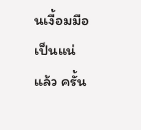นเงื้อมมือเป็นแน่แล้ว ครั้น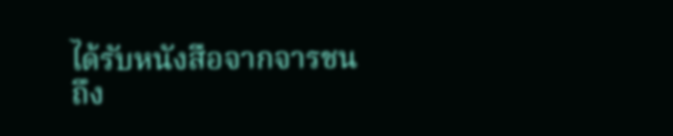ได้รับหนังสือจากจารชนถึง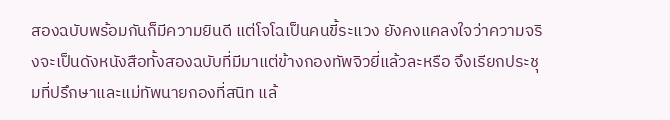สองฉบับพร้อมกันก็มีความยินดี แต่โจโฉเป็นคนขี้ระแวง ยังคงแคลงใจว่าความจริงจะเป็นดังหนังสือทั้งสองฉบับที่มีมาแต่ข้างกองทัพจิวยี่แล้วละหรือ จึงเรียกประชุมที่ปรึกษาและแม่ทัพนายกองที่สนิท แล้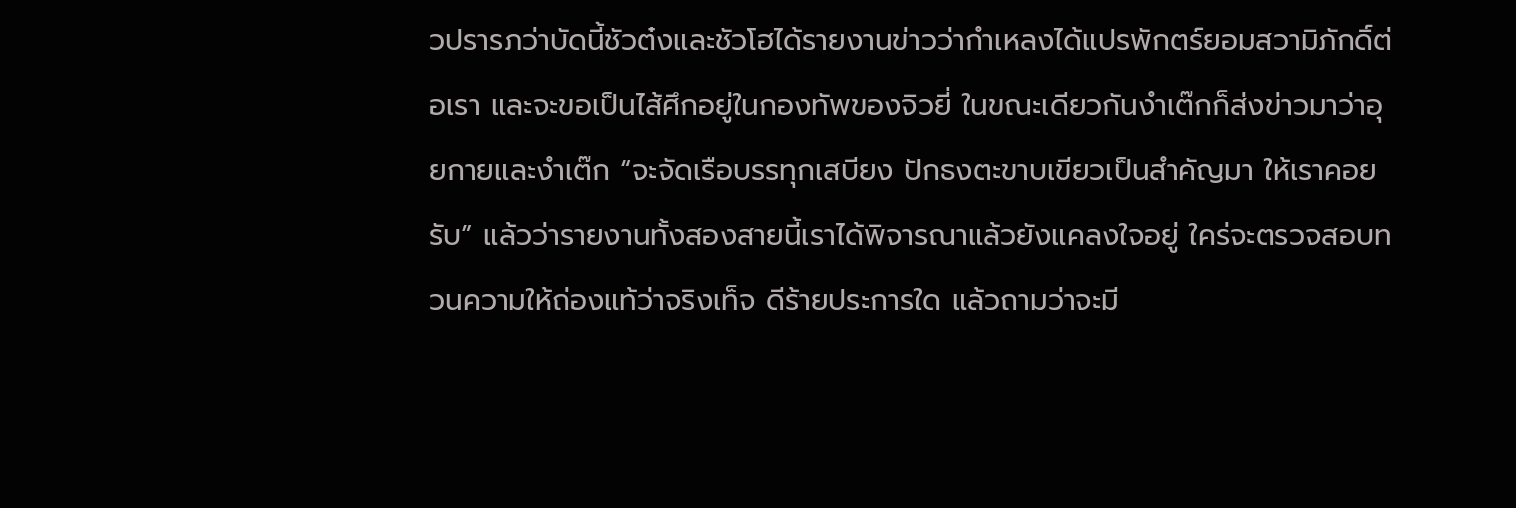วปรารภว่าบัดนี้ชัวต๋งและชัวโฮได้รายงานข่าวว่ากำเหลงได้แปรพักตร์ยอมสวามิภักดิ์ต่อเรา และจะขอเป็นไส้ศึกอยู่ในกองทัพของจิวยี่ ในขณะเดียวกันงำเต๊กก็ส่งข่าวมาว่าอุยกายและงำเต๊ก “จะจัดเรือบรรทุกเสบียง ปักธงตะขาบเขียวเป็นสำคัญมา ให้เราคอยรับ” แล้วว่ารายงานทั้งสองสายนี้เราได้พิจารณาแล้วยังแคลงใจอยู่ ใคร่จะตรวจสอบทวนความให้ถ่องแท้ว่าจริงเท็จ ดีร้ายประการใด แล้วถามว่าจะมี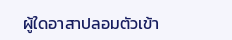ผู้ใดอาสาปลอมตัวเข้า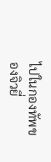ไปในกองทัพของจิวยี่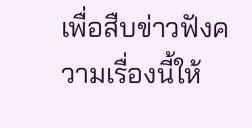เพื่อสืบข่าวฟังความเรื่องนี้ให้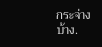กระจ่างบ้าง.